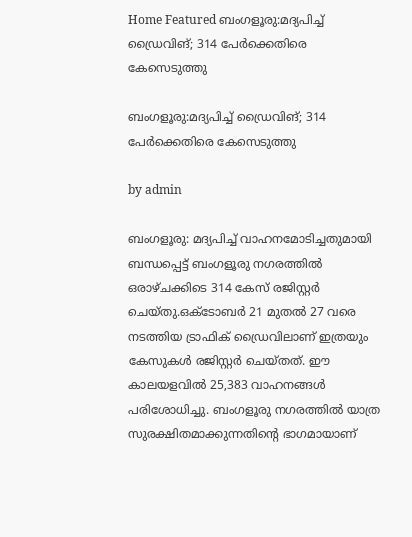Home Featured ബംഗളൂരു:മദ്യപിച്ച്‌ ഡ്രൈവിങ്; 314 പേര്‍ക്കെതിരെ കേസെടുത്തു

ബംഗളൂരു:മദ്യപിച്ച്‌ ഡ്രൈവിങ്; 314 പേര്‍ക്കെതിരെ കേസെടുത്തു

by admin

ബംഗളൂരു: മദ്യപിച്ച്‌ വാഹനമോടിച്ചതുമായി ബന്ധപ്പെട്ട് ബംഗളൂരു നഗരത്തില്‍ ഒരാഴ്ചക്കിടെ 314 കേസ് രജിസ്റ്റർ ചെയ്തു.ഒക്ടോബർ 21 മുതല്‍ 27 വരെ നടത്തിയ ട്രാഫിക് ഡ്രൈവിലാണ് ഇത്രയും കേസുകള്‍ രജിസ്റ്റർ ചെയ്തത്. ഈ കാലയളവില്‍ 25,383 വാഹനങ്ങള്‍ പരിശോധിച്ചു. ബംഗളൂരു നഗരത്തില്‍ യാത്ര സുരക്ഷിതമാക്കുന്നതിന്റെ ഭാഗമായാണ്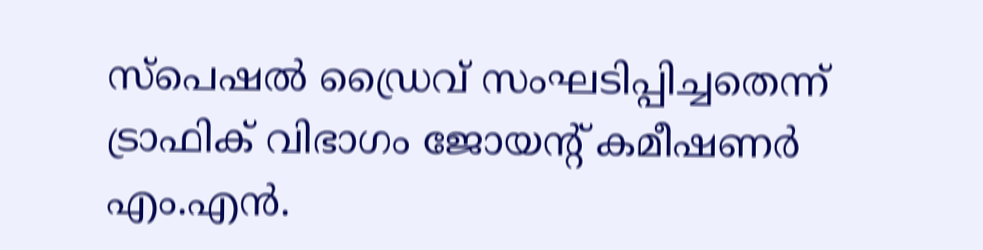സ്പെഷല്‍ ഡ്രൈവ് സംഘടിപ്പിച്ചതെന്ന് ട്രാഫിക് വിഭാഗം ജോയന്റ് കമീഷണർ എം.എൻ.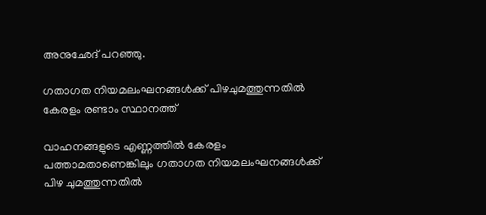അനുഛേദ് പറഞ്ഞു.

ഗതാഗത നിയമലംഘനങ്ങള്‍ക്ക് പിഴചുമത്തുന്നതില്‍ കേരളം രണ്ടാം സ്ഥാനത്ത്

വാഹനങ്ങളുടെ എണ്ണത്തില്‍ കേരളം പത്താമതാണെങ്കിലും ഗതാഗത നിയമലംഘനങ്ങള്‍ക്ക് പിഴ ചുമത്തുന്നതില്‍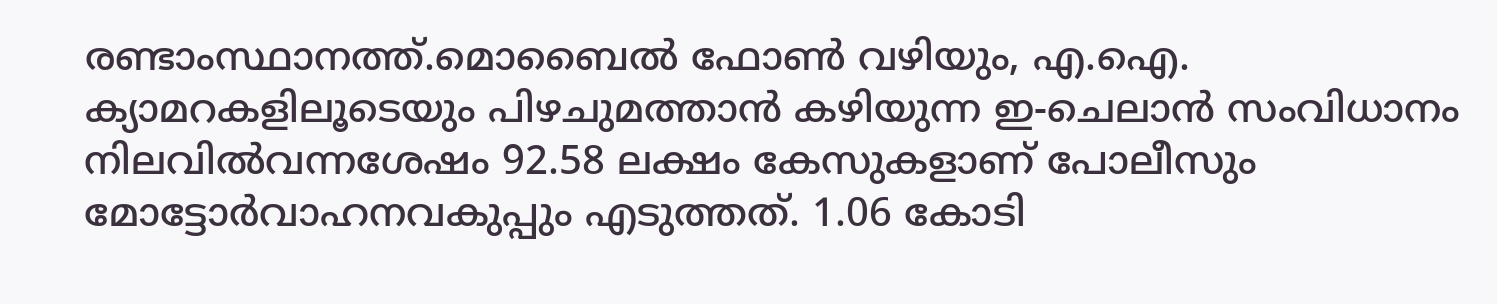രണ്ടാംസ്ഥാനത്ത്.മൊബൈല്‍ ഫോണ്‍ വഴിയും, എ.ഐ. ക്യാമറകളിലൂടെയും പിഴചുമത്താൻ കഴിയുന്ന ഇ-ചെലാൻ സംവിധാനം നിലവില്‍വന്നശേഷം 92.58 ലക്ഷം കേസുകളാണ് പോലീസും മോട്ടോർവാഹനവകുപ്പും എടുത്തത്. 1.06 കോടി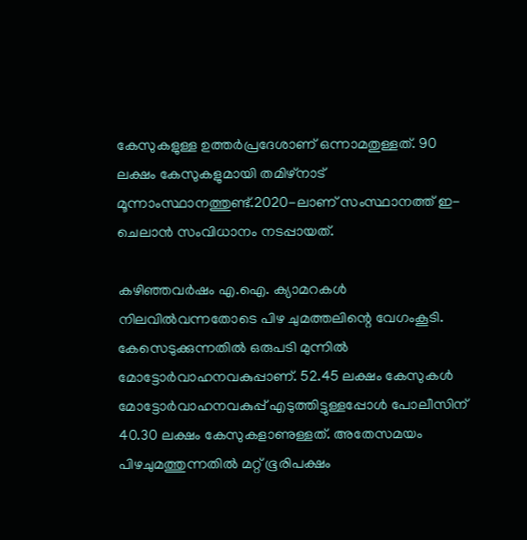കേസുകളുള്ള ഉത്തർപ്രദേശാണ് ഒന്നാമതുള്ളത്. 90 ലക്ഷം കേസുകളുമായി തമിഴ്നാട് മൂന്നാംസ്ഥാനത്തുണ്ട്.2020-ലാണ് സംസ്ഥാനത്ത് ഇ-ചെലാൻ സംവിധാനം നടപ്പായത്.

കഴിഞ്ഞവർഷം എ.ഐ. ക്യാമറകള്‍ നിലവില്‍വന്നതോടെ പിഴ ചുമത്തലിന്റെ വേഗംകൂടി. കേസെടുക്കുന്നതില്‍ ഒരുപടി മുന്നില്‍ മോട്ടോർവാഹനവകുപ്പാണ്. 52.45 ലക്ഷം കേസുകള്‍ മോട്ടോർവാഹനവകുപ്പ് എടുത്തിട്ടുള്ളപ്പോള്‍ പോലീസിന് 40.30 ലക്ഷം കേസുകളാണുള്ളത്. അതേസമയം പിഴചുമത്തുന്നതില്‍ മറ്റ് ഭൂരിപക്ഷം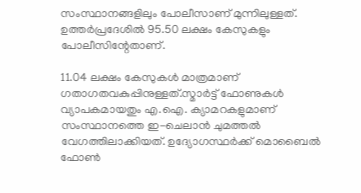സംസ്ഥാനങ്ങളിലും പോലീസാണ് മുന്നിലുള്ളത്. ഉത്തർപ്രദേശില്‍ 95.50 ലക്ഷം കേസുകളും പോലീസിന്റേതാണ്.

11.04 ലക്ഷം കേസുകള്‍ മാത്രമാണ് ഗതാഗതവകുപ്പിനുള്ളത്.സ്മാർട്ട് ഫോണുകള്‍ വ്യാപകമായതും എ.ഐ. ക്യാമറകളുമാണ് സംസ്ഥാനത്തെ ഇ-ചെലാൻ ചുമത്തല്‍ വേഗത്തിലാക്കിയത്. ഉദ്യോഗസ്ഥർക്ക് മൊബൈല്‍ ഫോണ്‍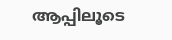ആപ്പിലൂടെ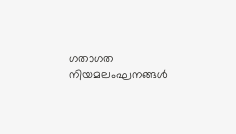ഗതാഗത നിയമലംഘനങ്ങള്‍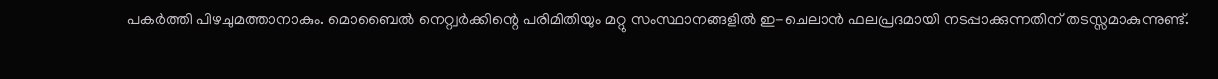പകർത്തി പിഴചുമത്താനാകും. മൊബൈല്‍ നെറ്റ്വർക്കിന്റെ പരിമിതിയും മറ്റു സംസ്ഥാനങ്ങളില്‍ ഇ-ചെലാൻ ഫലപ്രദമായി നടപ്പാക്കുന്നതിന് തടസ്സമാകുന്നുണ്ട്.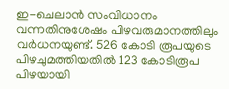ഇ-ചെലാൻ സംവിധാനം വന്നതിനുശേഷം പിഴവരുമാനത്തിലും വർധനയുണ്ട്. 526 കോടി രൂപയുടെ പിഴചുമത്തിയതില്‍ 123 കോടിരൂപ പിഴയായി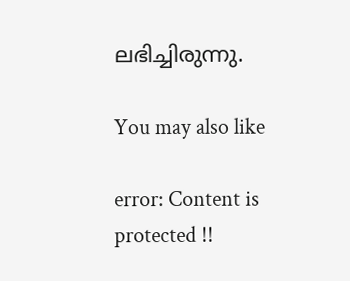ലഭിച്ചിരുന്നു.

You may also like

error: Content is protected !!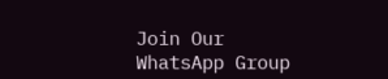Join Our WhatsApp Group